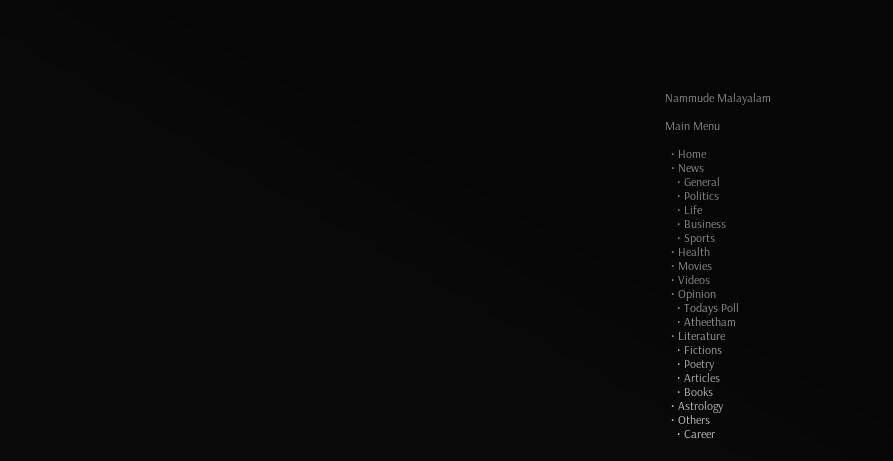Nammude Malayalam

Main Menu

  • Home
  • News
    • General
    • Politics
    • Life
    • Business
    • Sports
  • Health
  • Movies
  • Videos
  • Opinion
    • Todays Poll
    • Atheetham
  • Literature
    • Fictions
    • Poetry
    • Articles
    • Books
  • Astrology
  • Others
    • Career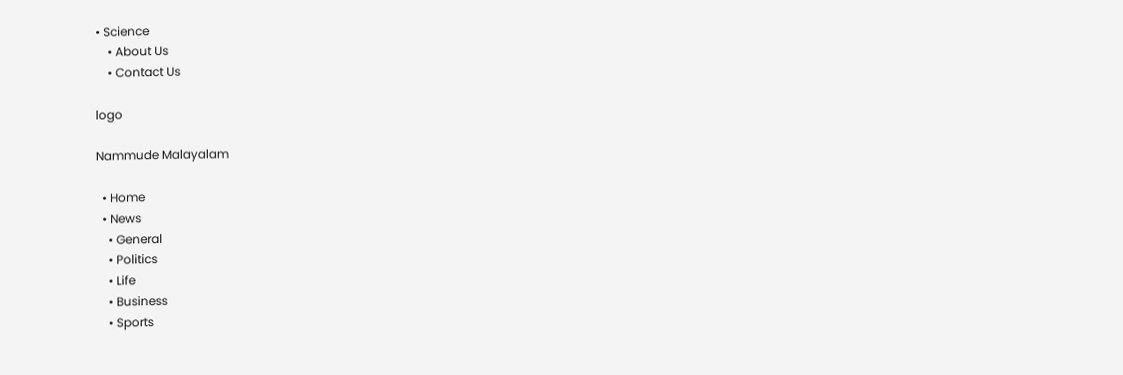• Science
    • About Us
    • Contact Us

logo

Nammude Malayalam

  • Home
  • News
    • General
    • Politics
    • Life
    • Business
    • Sports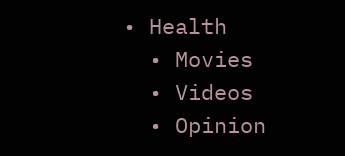• Health
  • Movies
  • Videos
  • Opinion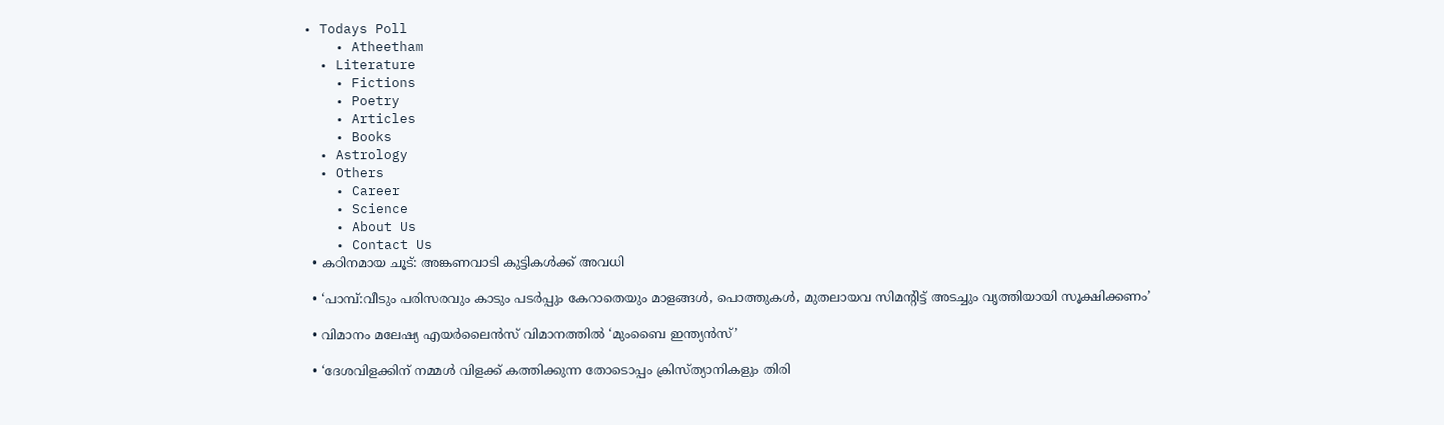• Todays Poll
    • Atheetham
  • Literature
    • Fictions
    • Poetry
    • Articles
    • Books
  • Astrology
  • Others
    • Career
    • Science
    • About Us
    • Contact Us
  • കഠിനമായ ചൂട്: അങ്കണവാടി കുട്ടികള്‍ക്ക് അവധി

  • ‘പാമ്പ്:വീടും പരിസരവും കാടും പടര്‍പ്പും കേറാതെയും മാളങ്ങള്‍, പൊത്തുകള്‍, മുതലായവ സിമന്‍റിട്ട് അടച്ചും വൃത്തിയായി സൂക്ഷിക്കണം’

  • വിമാനം മലേഷ്യ എയര്‍ലൈന്‍സ് വിമാനത്തിൽ ‘മുംബൈ ഇന്ത്യന്‍സ്’

  • ‘ദേശവിളക്കിന് നമ്മൾ വിളക്ക് കത്തിക്കുന്ന തോടൊപ്പം ക്രിസ്ത്യാനികളും തിരി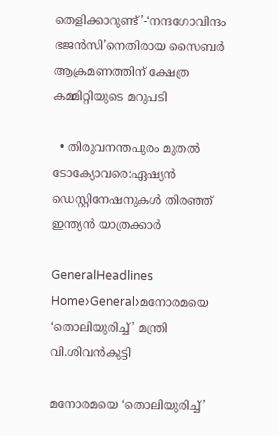തെളിക്കാറുണ്ട്’-‘നന്ദഗോവിന്ദം ഭജൻസി’നെതിരായ സൈബർ ആക്രമണത്തിന് ക്ഷേത്ര കമ്മിറ്റിയുടെ മറുപടി

  • തിരുവനന്തപുരം മുതൽ ടോക്യോവരെ:ഏഷ്യൻ ഡെസ്റ്റിനേഷനുകൾ തിരഞ്ഞ് ഇന്ത്യൻ യാത്രക്കാർ

GeneralHeadlines
Home›General›മനോരമയെ ‘തൊലിയുരിച്ച്’ മന്ത്രി വി.ശിവൻകുട്ടി

മനോരമയെ ‘തൊലിയുരിച്ച്’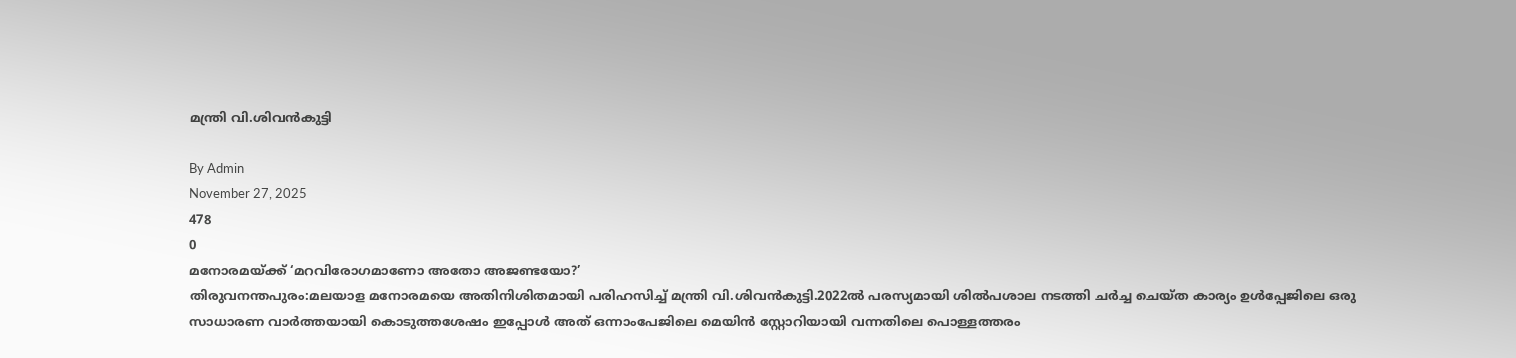മന്ത്രി വി.ശിവൻകുട്ടി

By Admin
November 27, 2025
478
0
മനോരമയ്ക്ക് ‘മറവിരോഗമാണോ അതോ അജണ്ടയോ?’
തിരുവനന്തപുരം:മലയാള മനോരമയെ അതിനിശിതമായി പരിഹസിച്ച് മന്ത്രി വി.ശിവൻകുട്ടി.2022ൽ പരസ്യമായി ശിൽപശാല നടത്തി ചർച്ച ചെയ്ത കാര്യം ഉൾപ്പേജിലെ ഒരു സാധാരണ വാർത്തയായി കൊടുത്തശേഷം ഇപ്പോൾ അത് ഒന്നാംപേജിലെ മെയിൻ സ്റ്റോറിയായി വന്നതിലെ പൊള്ളത്തരം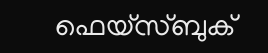ഫെയ്സ്ബുക്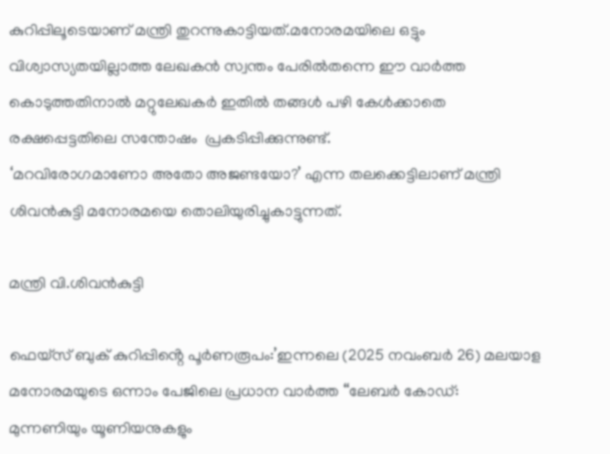കുറിപ്പിലൂടെയാണ് മന്ത്രി തുറന്നുകാട്ടിയത്.മനോരമയിലെ ഒട്ടും വിശ്വാസ്യതയില്ലാത്ത ലേഖകൻ സ്വന്തം പേരിൽതന്നെ ഈ വാർത്ത കൊടുത്തതിനാൽ മറ്റുലേഖകർ ഇതിൽ തങ്ങൾ പഴി കേൾക്കാതെ രക്ഷപ്പെട്ടതിലെ സന്തോഷം  പ്രകടിപ്പിക്കുന്നുണ്ട്.
‘മറവിരോഗമാണോ അതോ അജണ്ടയോ?’ എന്ന തലക്കെട്ടിലാണ് മന്ത്രി ശിവൻകുട്ടി മനോരമയെ തൊലിയുരിച്ചുകാട്ടുന്നത്.

മന്ത്രി വി.ശിവൻകുട്ടി

ഫെയ്സ് ബുക് കുറിപ്പിൻ്റെ പൂർണരൂപം:’ഇന്നലെ (2025 നവംബർ 26) മലയാള മനോരമയുടെ ഒന്നാം പേജിലെ പ്രധാന വാർത്ത “ലേബർ കോഡ്: മുന്നണിയും യൂണിയനുകളും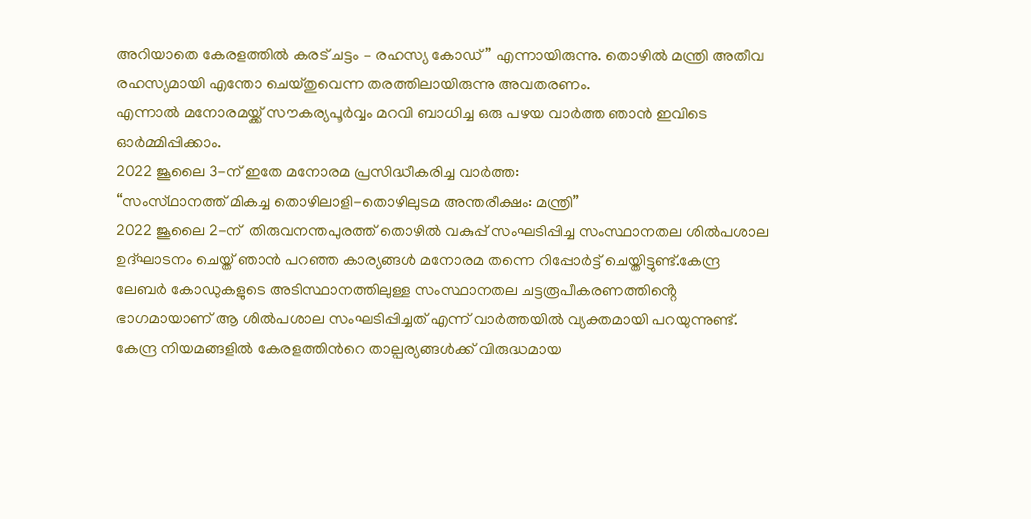അറിയാതെ കേരളത്തിൽ കരട് ചട്ടം – രഹസ്യ കോഡ്” എന്നായിരുന്നു. തൊഴിൽ മന്ത്രി അതീവ രഹസ്യമായി എന്തോ ചെയ്തുവെന്ന തരത്തിലായിരുന്നു അവതരണം.
എന്നാൽ മനോരമയ്ക്ക് സൗകര്യപൂർവ്വം മറവി ബാധിച്ച ഒരു പഴയ വാർത്ത ഞാൻ ഇവിടെ ഓർമ്മിപ്പിക്കാം.
2022 ജൂലൈ 3-ന് ഇതേ മനോരമ പ്രസിദ്ധീകരിച്ച വാർത്ത:
“സംസ്‌ഥാനത്ത് മികച്ച തൊഴിലാളി-തൊഴിലുടമ അന്തരീക്ഷം: മന്ത്രി”
2022 ജൂലൈ 2-ന്  തിരുവനന്തപുരത്ത് തൊഴിൽ വകുപ്പ് സംഘടിപ്പിച്ച സംസ്ഥാനതല ശിൽപശാല ഉദ്ഘാടനം ചെയ്ത് ഞാൻ പറഞ്ഞ കാര്യങ്ങൾ മനോരമ തന്നെ റിപ്പോർട്ട് ചെയ്തിട്ടുണ്ട്.കേന്ദ്ര ലേബർ കോഡുകളുടെ അടിസ്ഥാനത്തിലുള്ള സംസ്ഥാനതല ചട്ടരൂപീകരണത്തിൻ്റെ ഭാഗമായാണ് ആ ശിൽപശാല സംഘടിപ്പിച്ചത് എന്ന് വാർത്തയിൽ വ്യക്തമായി പറയുന്നുണ്ട്.
കേന്ദ്ര നിയമങ്ങളിൽ കേരളത്തിന്‍റെ താല്പര്യങ്ങൾക്ക് വിരുദ്ധമായ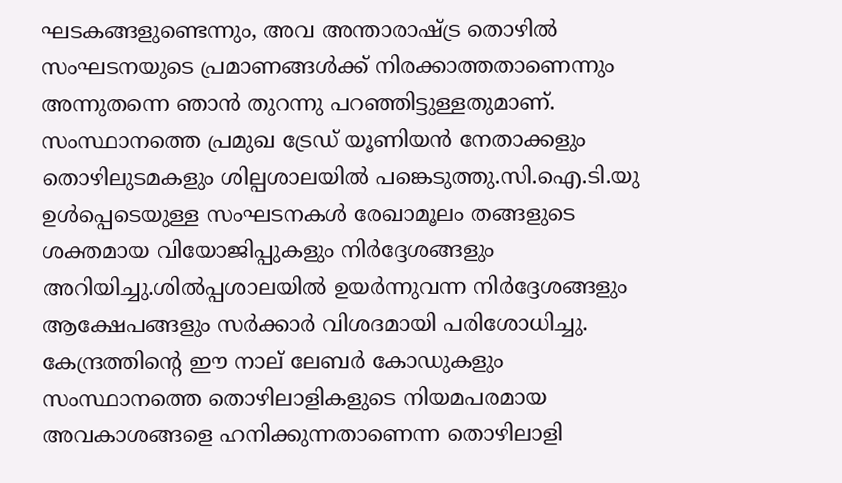ഘടകങ്ങളുണ്ടെന്നും, അവ അന്താരാഷ്ട്ര തൊഴിൽ സംഘടനയുടെ പ്രമാണങ്ങൾക്ക് നിരക്കാത്തതാണെന്നും അന്നുതന്നെ ഞാൻ തുറന്നു പറഞ്ഞിട്ടുള്ളതുമാണ്.
സംസ്ഥാനത്തെ പ്രമുഖ ട്രേഡ് യൂണിയൻ നേതാക്കളും തൊഴിലുടമകളും ശില്പശാലയിൽ പങ്കെടുത്തു.സി.ഐ.ടി.യു ഉൾപ്പെടെയുള്ള സംഘടനകൾ രേഖാമൂലം തങ്ങളുടെ ശക്തമായ വിയോജിപ്പുകളും നിർദ്ദേശങ്ങളും അറിയിച്ചു.ശിൽപ്പശാലയിൽ ഉയർന്നുവന്ന നിർദ്ദേശങ്ങളും ആക്ഷേപങ്ങളും സർക്കാർ വിശദമായി പരിശോധിച്ചു.
കേന്ദ്രത്തിന്‍റെ ഈ നാല് ലേബർ കോഡുകളും സംസ്ഥാനത്തെ തൊഴിലാളികളുടെ നിയമപരമായ അവകാശങ്ങളെ ഹനിക്കുന്നതാണെന്ന തൊഴിലാളി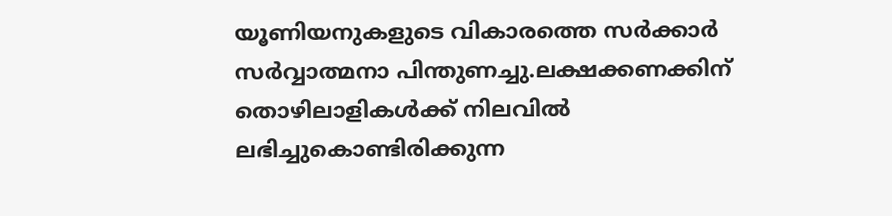യൂണിയനുകളുടെ വികാരത്തെ സർക്കാർ സർവ്വാത്മനാ പിന്തുണച്ചു.ലക്ഷക്കണക്കിന് തൊഴിലാളികൾക്ക് നിലവിൽ ലഭിച്ചുകൊണ്ടിരിക്കുന്ന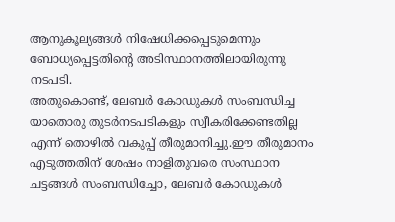ആനുകൂല്യങ്ങൾ നിഷേധിക്കപ്പെടുമെന്നും ബോധ്യപ്പെട്ടതിന്‍റെ അടിസ്ഥാനത്തിലായിരുന്നു നടപടി.
അതുകൊണ്ട്, ലേബർ കോഡുകൾ സംബന്ധിച്ച യാതൊരു തുടർനടപടികളും സ്വീകരിക്കേണ്ടതില്ല എന്ന് തൊഴിൽ വകുപ്പ് തീരുമാനിച്ചു.ഈ തീരുമാനം എടുത്തതിന് ശേഷം നാളിതുവരെ സംസ്ഥാന ചട്ടങ്ങൾ സംബന്ധിച്ചോ, ലേബർ കോഡുകൾ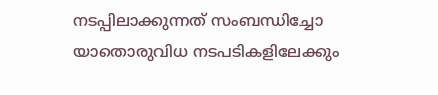നടപ്പിലാക്കുന്നത് സംബന്ധിച്ചോ യാതൊരുവിധ നടപടികളിലേക്കും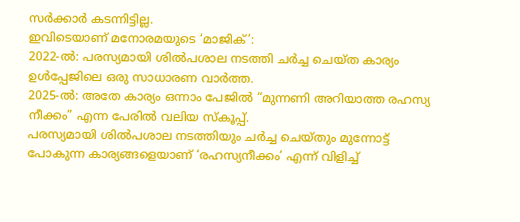സർക്കാർ കടന്നിട്ടില്ല.
ഇവിടെയാണ് മനോരമയുടെ ‘മാജിക്’:
2022-ൽ: പരസ്യമായി ശിൽപശാല നടത്തി ചർച്ച ചെയ്ത കാര്യം ഉൾപ്പേജിലെ ഒരു സാധാരണ വാർത്ത.
2025-ൽ: അതേ കാര്യം ഒന്നാം പേജിൽ “മുന്നണി അറിയാത്ത രഹസ്യ നീക്കം” എന്ന പേരിൽ വലിയ സ്കൂപ്പ്.
പരസ്യമായി ശിൽപശാല നടത്തിയും ചർച്ച ചെയ്തും മുന്നോട്ട് പോകുന്ന കാര്യങ്ങളെയാണ് ‘രഹസ്യനീക്കം’ എന്ന് വിളിച്ച്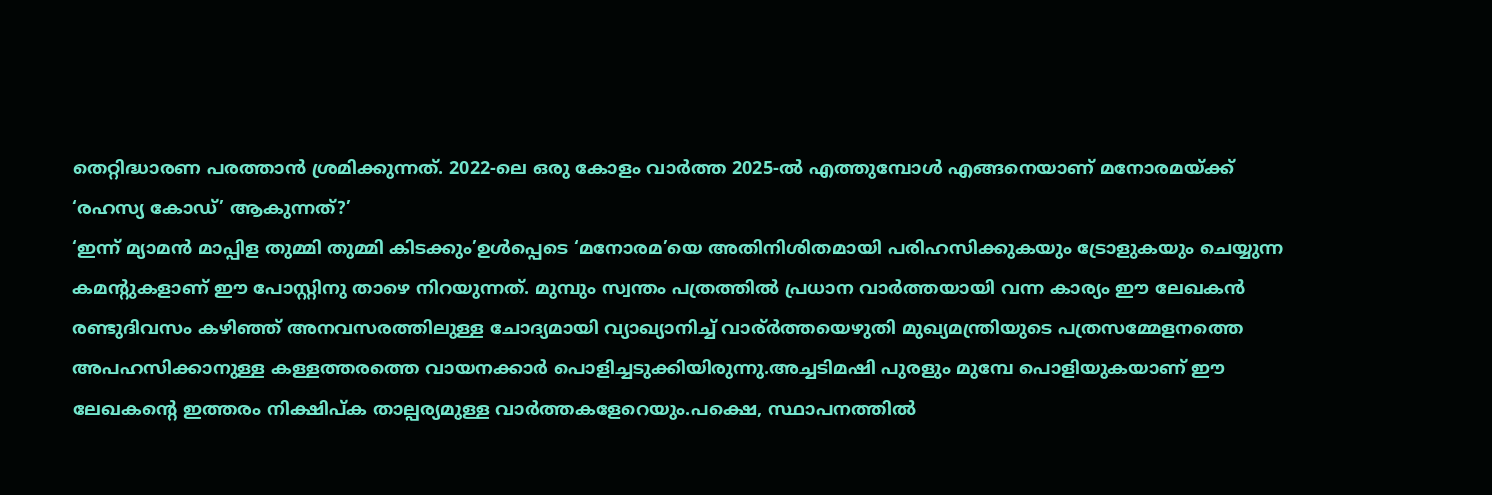തെറ്റിദ്ധാരണ പരത്താൻ ശ്രമിക്കുന്നത്. 2022-ലെ ഒരു കോളം വാർത്ത 2025-ൽ എത്തുമ്പോൾ എങ്ങനെയാണ് മനോരമയ്ക്ക് ‘രഹസ്യ കോഡ്’ ആകുന്നത്?’
‘ഇന്ന് മ്യാമൻ മാപ്പിള തുമ്മി തുമ്മി കിടക്കും’ഉൾപ്പെടെ ‘മനോരമ’യെ അതിനിശിതമായി പരിഹസിക്കുകയും ട്രോളുകയും ചെയ്യുന്ന കമൻ്റുകളാണ് ഈ പോസ്റ്റിനു താഴെ നിറയുന്നത്. മുമ്പും സ്വന്തം പത്രത്തിൽ പ്രധാന വാർത്തയായി വന്ന കാര്യം ഈ ലേഖകൻ രണ്ടുദിവസം കഴിഞ്ഞ് അനവസരത്തിലുള്ള ചോദ്യമായി വ്യാഖ്യാനിച്ച് വാര്ർത്തയെഴുതി മുഖ്യമന്ത്രിയുടെ പത്രസമ്മേളനത്തെ അപഹസിക്കാനുള്ള കള്ളത്തരത്തെ വായനക്കാർ പൊളിച്ചടുക്കിയിരുന്നു.അച്ചടിമഷി പുരളും മുമ്പേ പൊളിയുകയാണ് ഈ ലേഖകൻ്റെ ഇത്തരം നിക്ഷിപ്ക താല്പര്യമുള്ള വാർത്തകളേറെയും.പക്ഷെ, സ്ഥാപനത്തിൽ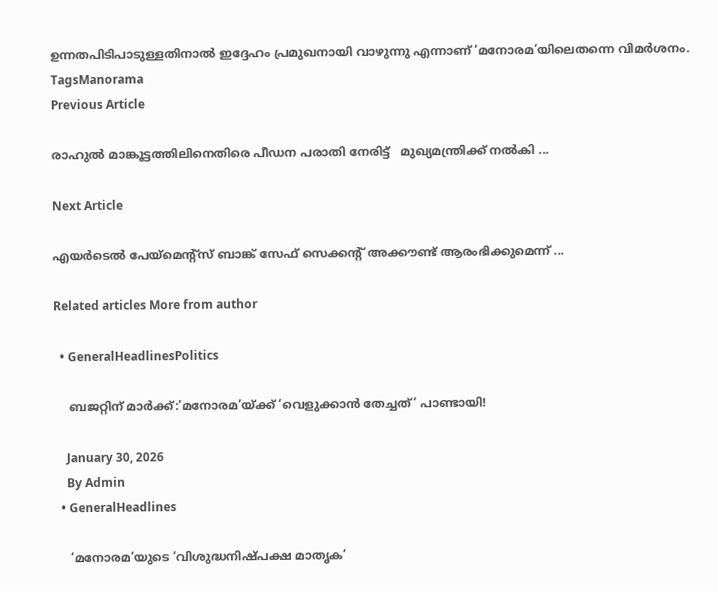ഉന്നതപിടിപാടുള്ളതിനാൽ ഇദ്ദേഹം പ്രമുഖനായി വാഴുന്നു എന്നാണ് ‘മനോരമ’യിലെതന്നെ വിമർശനം.
TagsManorama
Previous Article

രാഹുൽ മാങ്കൂട്ടത്തിലിനെതിരെ പീഡന പരാതി നേരിട്ട്   മുഖ്യമന്ത്രിക്ക് നൽകി ...

Next Article

എയര്‍ടെല്‍ പേയ്‌മെൻ്റ്സ് ബാങ്ക് സേഫ് സെക്കൻ്റ് അക്കൗണ്ട് ആരംഭിക്കുമെന്ന് ...

Related articles More from author

  • GeneralHeadlinesPolitics

    ബജറ്റിന് മാർക്ക്:’മനോരമ’യ്ക്ക് ‘വെളുക്കാൻ തേച്ചത്’ പാണ്ടായി!

    January 30, 2026
    By Admin
  • GeneralHeadlines

    ‘മനോരമ’യുടെ ‘വിശുദ്ധനിഷ്പക്ഷ മാതൃക’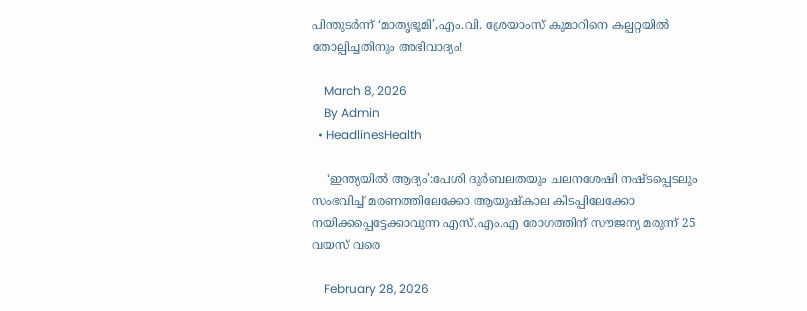പിന്തുടർന്ന് ‘മാതൃഭൂമി’,എം.വി. ശ്രേയാംസ് കുമാറിനെ കല്പറ്റയിൽ തോല്പിച്ചതിനും അഭിവാദ്യം!

    March 8, 2026
    By Admin
  • HeadlinesHealth

    ‘ഇന്ത്യയിൽ ആദ്യം’:പേശി ദുർബലതയും ചലനശേഷി നഷ്ടപ്പെടലും സംഭവിച്ച് മരണത്തിലേക്കോ ആയുഷ്‌കാല കിടപ്പിലേക്കോ നയിക്കപ്പെട്ടേക്കാവുന്ന എസ്.എം.എ രോഗത്തിന് സൗജന്യ മരുന്ന് 25 വയസ് വരെ

    February 28, 2026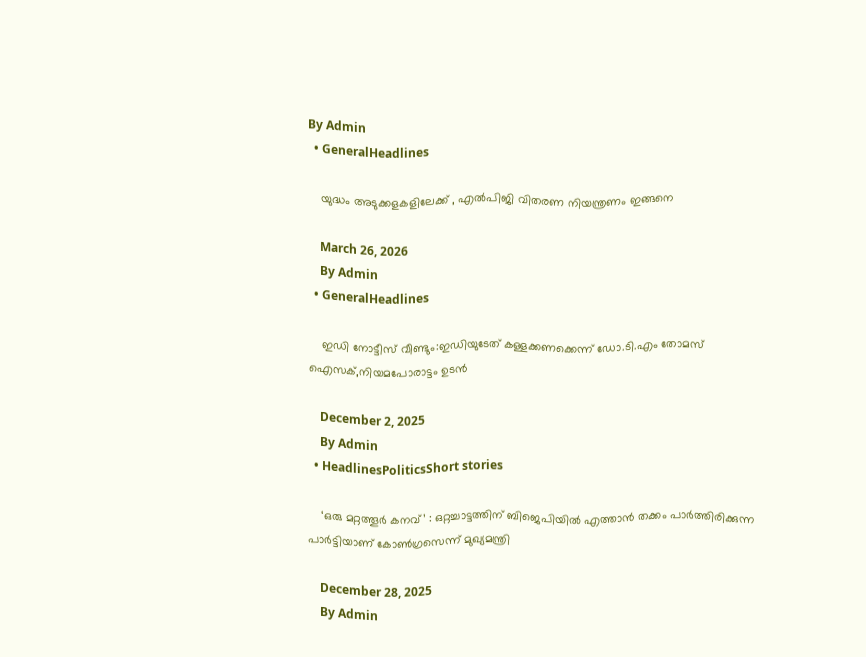By Admin
  • GeneralHeadlines

    യുദ്ധം അടുക്കളകളിലേക്ക് , എൽപിജി വിതരണ നിയന്ത്രണം ഇങ്ങനെ

    March 26, 2026
    By Admin
  • GeneralHeadlines

    ഇഡി നോട്ടീസ് വീണ്ടും:ഇഡിയുടേത് കള്ളക്കണക്കെന്ന് ഡോ.ടി.എം തോമസ് ഐസക്,നിയമപോരാട്ടം ഉടൻ

    December 2, 2025
    By Admin
  • HeadlinesPoliticsShort stories

    ‘ഒരു മറ്റത്തൂർ കനവ്’ : ഒറ്റച്ചാട്ടത്തിന് ബിജെപിയിൽ എത്താൻ തക്കം പാർത്തിരിക്കുന്ന പാർട്ടിയാണ് കോൺഗ്രസെന്ന് മുഖ്യമന്ത്രി

    December 28, 2025
    By Admin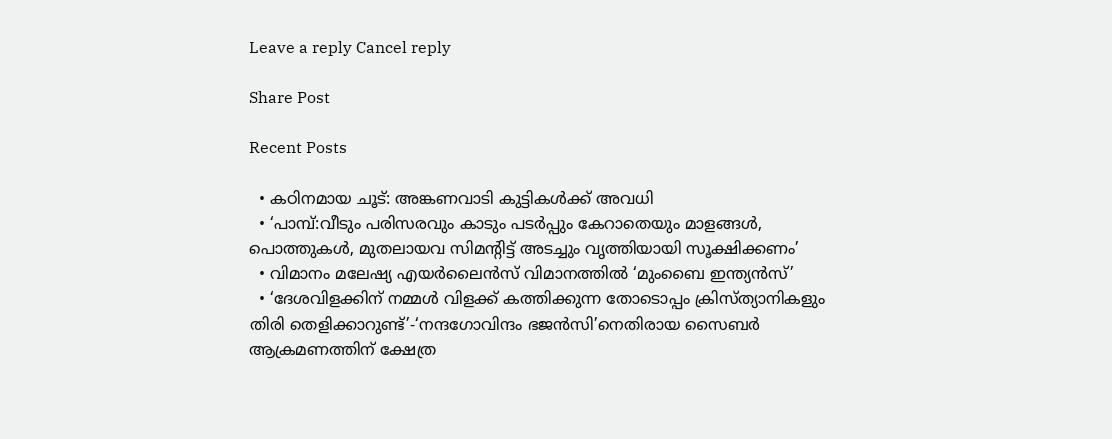Leave a reply Cancel reply

Share Post

Recent Posts

  • കഠിനമായ ചൂട്: അങ്കണവാടി കുട്ടികള്‍ക്ക് അവധി
  • ‘പാമ്പ്:വീടും പരിസരവും കാടും പടര്‍പ്പും കേറാതെയും മാളങ്ങള്‍, പൊത്തുകള്‍, മുതലായവ സിമന്‍റിട്ട് അടച്ചും വൃത്തിയായി സൂക്ഷിക്കണം’
  • വിമാനം മലേഷ്യ എയര്‍ലൈന്‍സ് വിമാനത്തിൽ ‘മുംബൈ ഇന്ത്യന്‍സ്’
  • ‘ദേശവിളക്കിന് നമ്മൾ വിളക്ക് കത്തിക്കുന്ന തോടൊപ്പം ക്രിസ്ത്യാനികളും തിരി തെളിക്കാറുണ്ട്’-‘നന്ദഗോവിന്ദം ഭജൻസി’നെതിരായ സൈബർ ആക്രമണത്തിന് ക്ഷേത്ര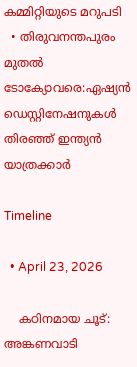കമ്മിറ്റിയുടെ മറുപടി
  • തിരുവനന്തപുരം മുതൽ ടോക്യോവരെ:ഏഷ്യൻ ഡെസ്റ്റിനേഷനുകൾ തിരഞ്ഞ് ഇന്ത്യൻ യാത്രക്കാർ

Timeline

  • April 23, 2026

    കഠിനമായ ചൂട്: അങ്കണവാടി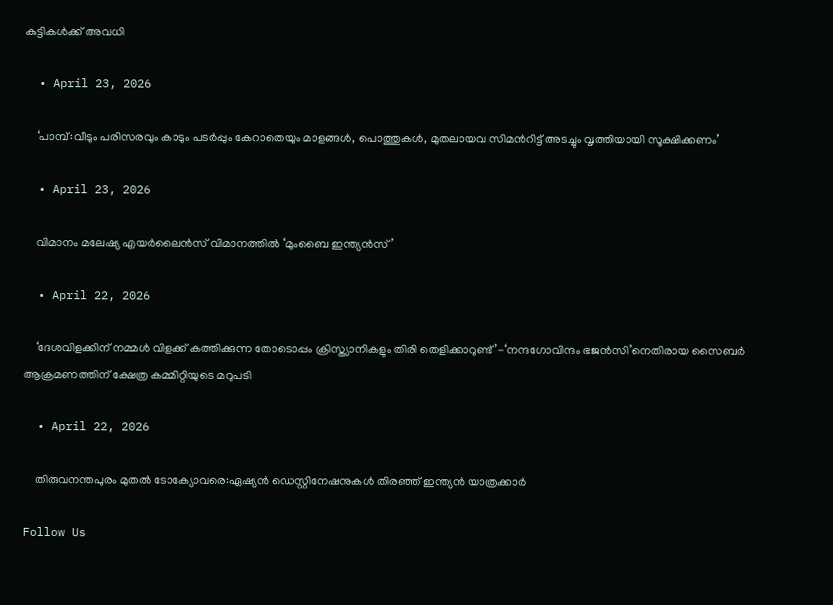കുട്ടികള്‍ക്ക് അവധി

  • April 23, 2026

    ‘പാമ്പ്:വീടും പരിസരവും കാടും പടര്‍പ്പും കേറാതെയും മാളങ്ങള്‍, പൊത്തുകള്‍, മുതലായവ സിമന്‍റിട്ട് അടച്ചും വൃത്തിയായി സൂക്ഷിക്കണം’

  • April 23, 2026

    വിമാനം മലേഷ്യ എയര്‍ലൈന്‍സ് വിമാനത്തിൽ ‘മുംബൈ ഇന്ത്യന്‍സ്’

  • April 22, 2026

    ‘ദേശവിളക്കിന് നമ്മൾ വിളക്ക് കത്തിക്കുന്ന തോടൊപ്പം ക്രിസ്ത്യാനികളും തിരി തെളിക്കാറുണ്ട്’-‘നന്ദഗോവിന്ദം ഭജൻസി’നെതിരായ സൈബർ ആക്രമണത്തിന് ക്ഷേത്ര കമ്മിറ്റിയുടെ മറുപടി

  • April 22, 2026

    തിരുവനന്തപുരം മുതൽ ടോക്യോവരെ:ഏഷ്യൻ ഡെസ്റ്റിനേഷനുകൾ തിരഞ്ഞ് ഇന്ത്യൻ യാത്രക്കാർ

Follow Us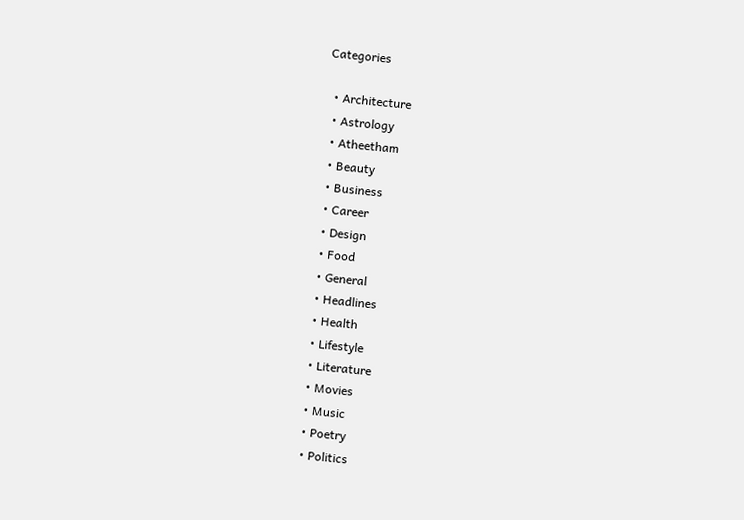Categories

  • Architecture
  • Astrology
  • Atheetham
  • Beauty
  • Business
  • Career
  • Design
  • Food
  • General
  • Headlines
  • Health
  • Lifestyle
  • Literature
  • Movies
  • Music
  • Poetry
  • Politics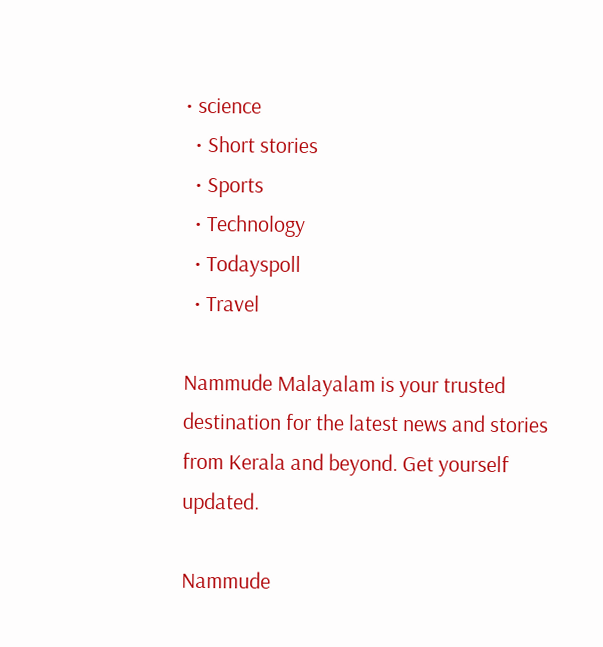• science
  • Short stories
  • Sports
  • Technology
  • Todayspoll
  • Travel

Nammude Malayalam is your trusted destination for the latest news and stories from Kerala and beyond. Get yourself updated.

Nammude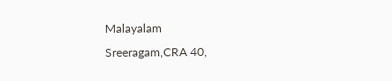Malayalam
Sreeragam,CRA 40,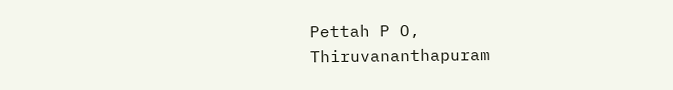Pettah P O,
Thiruvananthapuram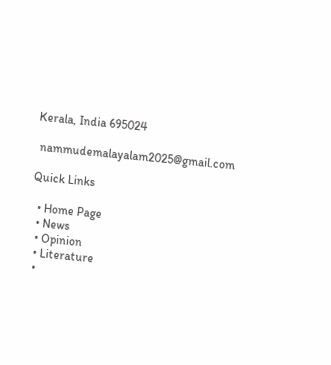Kerala, India 695024

 nammudemalayalam2025@gmail.com

Quick Links

  • Home Page
  • News
  • Opinion
  • Literature
  •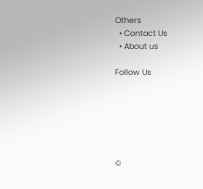Others
  • Contact Us
  • About us

Follow Us






©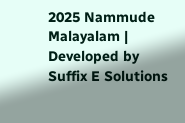2025 Nammude Malayalam | Developed by Suffix E Solutions